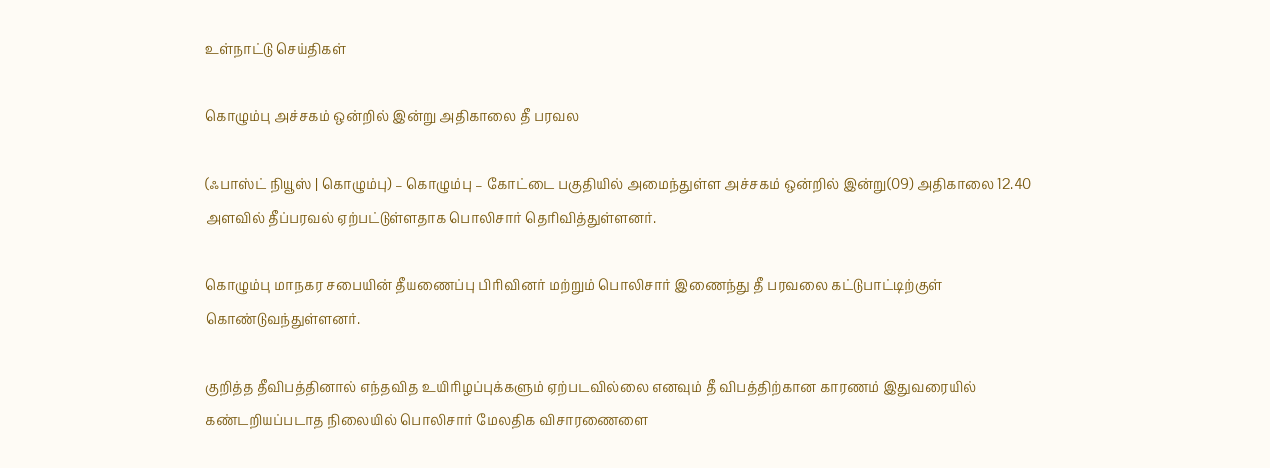உள்நாட்டு செய்திகள்

கொழும்பு அச்சகம் ஒன்றில் இன்று அதிகாலை தீ பரவல

(ஃபாஸ்ட் நியூஸ் | கொழும்பு) – கொழும்பு – கோட்டை பகுதியில் அமைந்துள்ள அச்சகம் ஒன்றில் இன்று(09) அதிகாலை 12.40 அளவில் தீப்பரவல் ஏற்பட்டுள்ளதாக பொலிசார் தெரிவித்துள்ளனர்.

கொழும்பு மாநகர சபையின் தீயணைப்பு பிரிவினர் மற்றும் பொலிசார் இணைந்து தீ பரவலை கட்டுபாட்டிற்குள் கொண்டுவந்துள்ளனர்.

குறித்த தீவிபத்தினால் எந்தவித உயிரிழப்புக்களும் ஏற்படவில்லை எனவும் தீ விபத்திற்கான காரணம் இதுவரையில் கண்டறியப்படாத நிலையில் பொலிசார் மேலதிக விசாரணைளை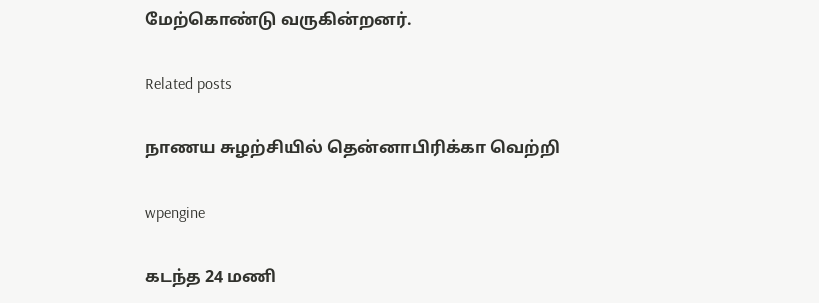மேற்கொண்டு வருகின்றனர்.

Related posts

நாணய சுழற்சியில் தென்னாபிரிக்கா வெற்றி

wpengine

கடந்த 24 மணி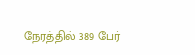நேரத்தில் 389 பேர்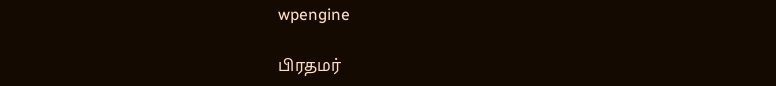wpengine

பிரதமர்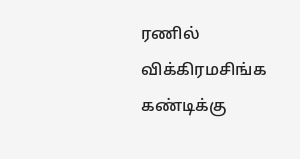ரணில் விக்கிரமசிங்க கண்டிக்கு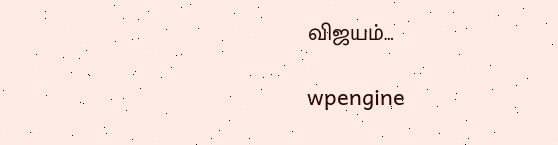விஜயம்…

wpengine